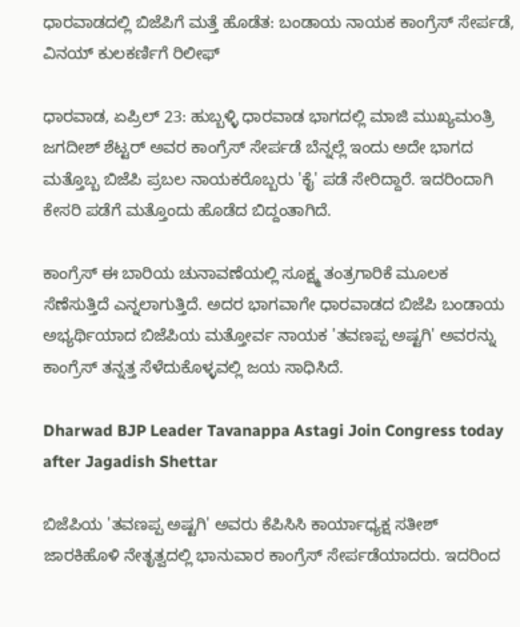ಧಾರವಾಡದಲ್ಲಿ ಬಿಜೆಪಿಗೆ ಮತ್ತೆ ಹೊಡೆತ: ಬಂಡಾಯ ನಾಯಕ ಕಾಂಗ್ರೆಸ್ ಸೇರ್ಪಡೆ, ವಿನಯ್ ಕುಲಕರ್ಣಿಗೆ ರಿಲೀಫ್

ಧಾರವಾಡ, ಏಪ್ರಿಲ್ 23: ಹುಬ್ಬಳ್ಳಿ ಧಾರವಾಡ ಭಾಗದಲ್ಲಿ ಮಾಜಿ ಮುಖ್ಯಮಂತ್ರಿ ಜಗದೀಶ್ ಶೆಟ್ಟರ್ ಅವರ ಕಾಂಗ್ರೆಸ್ ಸೇರ್ಪಡೆ ಬೆನ್ನಲ್ಲೆ ಇಂದು ಅದೇ ಭಾಗದ ಮತ್ತೊಬ್ಬ ಬಿಜೆಪಿ ಪ್ರಬಲ ನಾಯಕರೊಬ್ಬರು 'ಕೈ' ಪಡೆ ಸೇರಿದ್ದಾರೆ. ಇದರಿಂದಾಗಿ ಕೇಸರಿ ಪಡೆಗೆ ಮತ್ತೊಂದು ಹೊಡೆದ ಬಿದ್ದಂತಾಗಿದೆ.

ಕಾಂಗ್ರೆಸ್ ಈ ಬಾರಿಯ ಚುನಾವಣೆಯಲ್ಲಿ ಸೂಕ್ಷ್ಮ ತಂತ್ರಗಾರಿಕೆ ಮೂಲಕ ಸೆಣೆಸುತ್ತಿದೆ ಎನ್ನಲಾಗುತ್ತಿದೆ. ಅದರ ಭಾಗವಾಗೇ ಧಾರವಾಡದ ಬಿಜೆಪಿ ಬಂಡಾಯ ಅಭ್ಯರ್ಥಿಯಾದ ಬಿಜೆಪಿಯ ಮತ್ತೋರ್ವ ನಾಯಕ 'ತವಣಪ್ಪ ಅಷ್ಟಗಿ' ಅವರನ್ನು ಕಾಂಗ್ರೆಸ್ ತನ್ನತ್ತ ಸೆಳೆದುಕೊಳ್ಳವಲ್ಲಿ ಜಯ ಸಾಧಿಸಿದೆ.

Dharwad BJP Leader Tavanappa Astagi Join Congress today after Jagadish Shettar

ಬಿಜೆಪಿಯ 'ತವಣಪ್ಪ ಅಷ್ಟಗಿ' ಅವರು ಕೆಪಿಸಿಸಿ ಕಾರ್ಯಾಧ್ಯಕ್ಷ ಸತೀಶ್ ಜಾರಕಿಹೊಳಿ ನೇತೃತ್ವದಲ್ಲಿ ಭಾನುವಾರ ಕಾಂಗ್ರೆಸ್ ಸೇರ್ಪಡೆಯಾದರು. ಇದರಿಂದ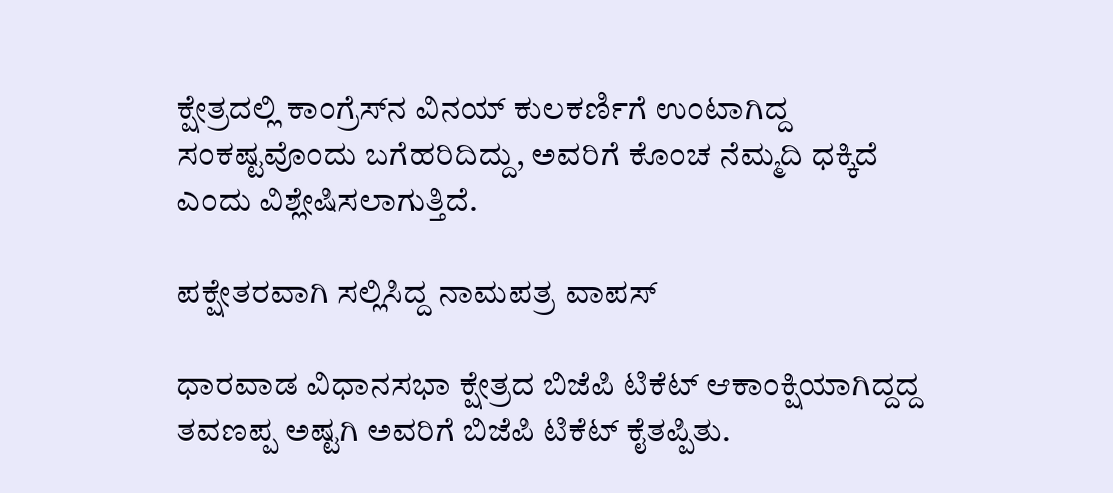ಕ್ಷೇತ್ರದಲ್ಲಿ ಕಾಂಗ್ರೆಸ್‌ನ ವಿನಯ್ ಕುಲಕರ್ಣಿಗೆ ಉಂಟಾಗಿದ್ದ ಸಂಕಷ್ಟವೊಂದು ಬಗೆಹರಿದಿದ್ದು, ಅವರಿಗೆ ಕೊಂಚ ನೆಮ್ಮದಿ ಧಕ್ಕಿದೆ ಎಂದು ವಿಶ್ಲೇಷಿಸಲಾಗುತ್ತಿದೆ.

ಪಕ್ಷೇತರವಾಗಿ ಸಲ್ಲಿಸಿದ್ದ ನಾಮಪತ್ರ ವಾಪಸ್‌

ಧಾರವಾಡ ವಿಧಾನಸಭಾ ಕ್ಷೇತ್ರದ ಬಿಜೆಪಿ ಟಿಕೆಟ್ ಆಕಾಂಕ್ಷಿಯಾಗಿದ್ದದ್ದ ತವಣಪ್ಪ ಅಷ್ಟಗಿ ಅವರಿಗೆ ಬಿಜೆಪಿ ಟಿಕೆಟ್ ಕೈತಪ್ಪಿತು.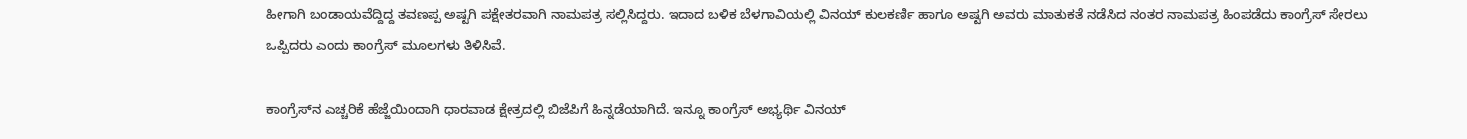ಹೀಗಾಗಿ ಬಂಡಾಯವೆದ್ದಿದ್ದ ತವಣಪ್ಪ ಅಷ್ಟಗಿ ಪಕ್ಷೇತರವಾಗಿ ನಾಮಪತ್ರ ಸಲ್ಲಿಸಿದ್ದರು. ಇದಾದ ಬಳಿಕ ಬೆಳಗಾವಿಯಲ್ಲಿ ವಿನಯ್ ಕುಲಕರ್ಣಿ ಹಾಗೂ ಅಷ್ಟಗಿ ಅವರು ಮಾತುಕತೆ ನಡೆಸಿದ ನಂತರ ನಾಮಪತ್ರ ಹಿಂಪಡೆದು ಕಾಂಗ್ರೆಸ್ ಸೇರಲು ಒಪ್ಪಿದರು ಎಂದು ಕಾಂಗ್ರೆಸ್ ಮೂಲಗಳು ತಿಳಿಸಿವೆ.

ಕಾಂಗ್ರೆಸ್‌ನ ಎಚ್ಚರಿಕೆ ಹೆಜ್ಜೆಯಿಂದಾಗಿ ಧಾರವಾಡ ಕ್ಷೇತ್ರದಲ್ಲಿ ಬಿಜೆಪಿಗೆ ಹಿನ್ನಡೆಯಾಗಿದೆ. ಇನ್ನೂ ಕಾಂಗ್ರೆಸ್ ಅಭ್ಯರ್ಥಿ ವಿನಯ್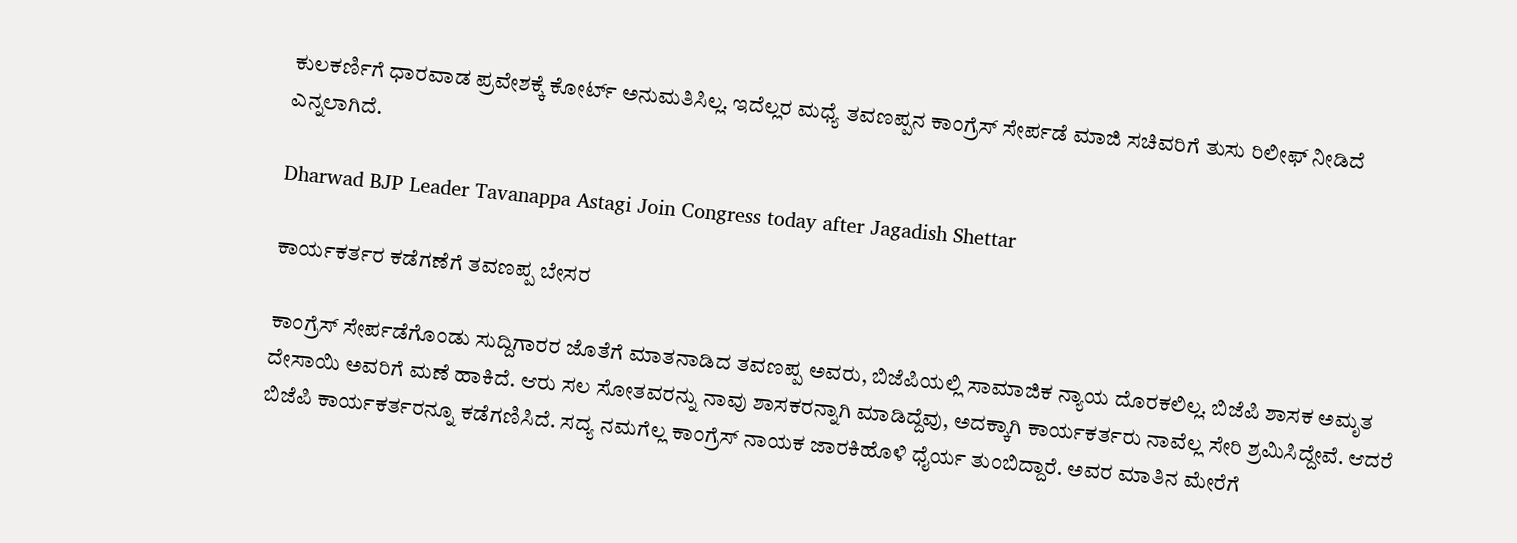ಕುಲಕರ್ಣಿಗೆ ಧಾರವಾಡ ಪ್ರವೇಶಕ್ಕೆ ಕೋರ್ಟ್ ಅನುಮತಿಸಿಲ್ಲ. ಇದೆಲ್ಲರ ಮಧ್ಯೆ ತವಣಪ್ಪನ ಕಾಂಗ್ರೆಸ್ ಸೇರ್ಪಡೆ ಮಾಜಿ ಸಚಿವರಿಗೆ ತುಸು ರಿಲೀಫ್ ನೀಡಿದೆ ಎನ್ನಲಾಗಿದೆ.

Dharwad BJP Leader Tavanappa Astagi Join Congress today after Jagadish Shettar

ಕಾರ್ಯಕರ್ತರ ಕಡೆಗಣೆಗೆ ತವಣಪ್ಪ ಬೇಸರ

ಕಾಂಗ್ರೆಸ್ ಸೇರ್ಪಡೆಗೊಂಡು ಸುದ್ದಿಗಾರರ ಜೊತೆಗೆ ಮಾತನಾಡಿದ ತವಣಪ್ಪ ಅವರು, ಬಿಜೆಪಿಯಲ್ಲಿ ಸಾಮಾಜಿಕ ನ್ಯಾಯ ದೊರಕಲಿಲ್ಲ. ಬಿಜೆಪಿ ಶಾಸಕ ಅಮೃತ ದೇಸಾಯಿ ಅವರಿಗೆ ಮಣೆ ಹಾಕಿದೆ. ಆರು ಸಲ ಸೋತವರನ್ನು ನಾವು ಶಾಸಕರನ್ನಾಗಿ ಮಾಡಿದ್ದೆವು, ಅದಕ್ಕಾಗಿ ಕಾರ್ಯಕರ್ತರು ನಾವೆಲ್ಲ ಸೇರಿ ಶ್ರಮಿಸಿದ್ದೇವೆ. ಆದರೆ ಬಿಜೆಪಿ ಕಾರ್ಯಕರ್ತರನ್ನೂ ಕಡೆಗಣಿಸಿದೆ. ಸದ್ಯ ನಮಗೆಲ್ಲ ಕಾಂಗ್ರೆಸ್ ನಾಯಕ ಜಾರಕಿಹೊಳಿ ಧೈರ್ಯ ತುಂಬಿದ್ದಾರೆ. ಅವರ ಮಾತಿನ ಮೇರೆಗೆ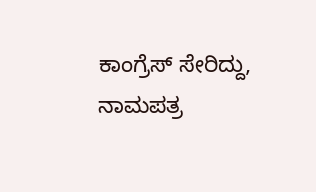ಕಾಂಗ್ರೆಸ್ ಸೇರಿದ್ದು, ನಾಮಪತ್ರ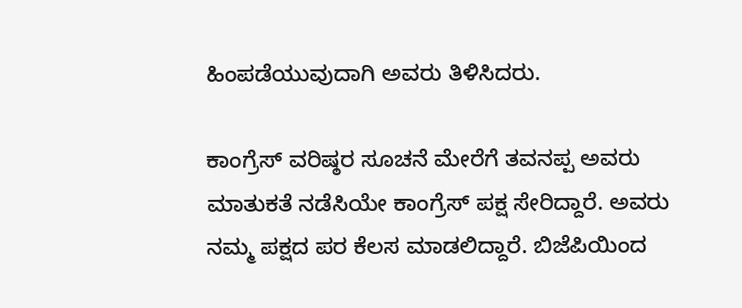ಹಿಂಪಡೆಯುವುದಾಗಿ ಅವರು ತಿಳಿಸಿದರು.

ಕಾಂಗ್ರೆಸ್‌ ವರಿಷ್ಠರ ಸೂಚನೆ ಮೇರೆಗೆ ತವನಪ್ಪ ಅವರು ಮಾತುಕತೆ ನಡೆಸಿಯೇ ಕಾಂಗ್ರೆಸ್ ಪಕ್ಷ ಸೇರಿದ್ದಾರೆ. ಅವರು ನಮ್ಮ ಪಕ್ಷದ ಪರ ಕೆಲಸ ಮಾಡಲಿದ್ದಾರೆ. ಬಿಜೆಪಿಯಿಂದ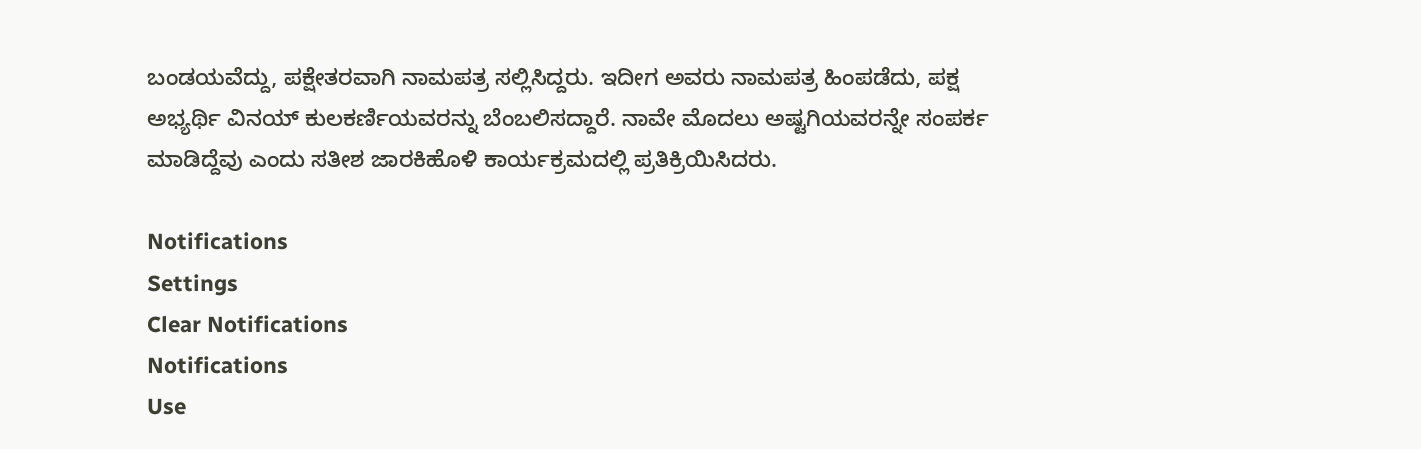ಬಂಡಯವೆದ್ದು, ಪಕ್ಷೇತರವಾಗಿ ನಾಮಪತ್ರ ಸಲ್ಲಿಸಿದ್ದರು. ಇದೀಗ ಅವರು ನಾಮಪತ್ರ ಹಿಂಪಡೆದು, ಪಕ್ಷ ಅಭ್ಯರ್ಥಿ ವಿನಯ್ ಕುಲಕರ್ಣಿಯವರನ್ನು ಬೆಂಬಲಿಸದ್ದಾರೆ. ನಾವೇ ಮೊದಲು ಅಷ್ಟಗಿಯವರನ್ನೇ ಸಂಪರ್ಕ ಮಾಡಿದ್ದೆವು ಎಂದು ಸತೀಶ ಜಾರಕಿಹೊಳಿ ಕಾರ್ಯಕ್ರಮದಲ್ಲಿ ಪ್ರತಿಕ್ರಿಯಿಸಿದರು.

Notifications
Settings
Clear Notifications
Notifications
Use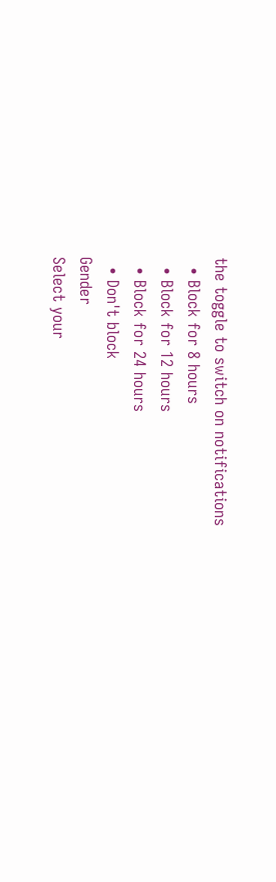the toggle to switch on notifications
  • Block for 8 hours
  • Block for 12 hours
  • Block for 24 hours
  • Don't block
Gender
Select your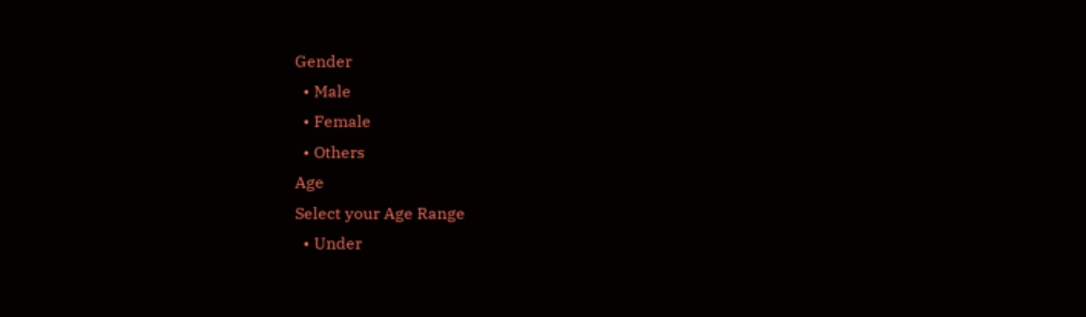Gender
  • Male
  • Female
  • Others
Age
Select your Age Range
  • Under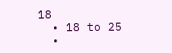18
  • 18 to 25
  •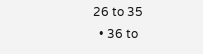26 to 35
  • 36 to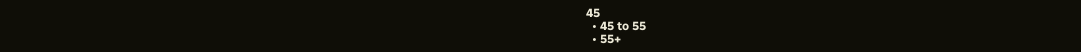45
  • 45 to 55
  • 55+